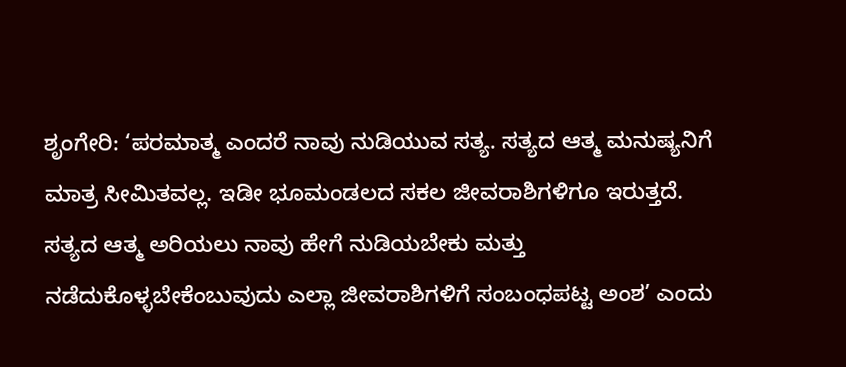ಶೃಂಗೇರಿ: ‘ಪರಮಾತ್ಮ ಎಂದರೆ ನಾವು ನುಡಿಯುವ ಸತ್ಯ. ಸತ್ಯದ ಆತ್ಮ ಮನುಷ್ಯನಿಗೆ ಮಾತ್ರ ಸೀಮಿತವಲ್ಲ. ಇಡೀ ಭೂಮಂಡಲದ ಸಕಲ ಜೀವರಾಶಿಗಳಿಗೂ ಇರುತ್ತದೆ. ಸತ್ಯದ ಆತ್ಮ ಅರಿಯಲು ನಾವು ಹೇಗೆ ನುಡಿಯಬೇಕು ಮತ್ತು ನಡೆದುಕೊಳ್ಳಬೇಕೆಂಬುವುದು ಎಲ್ಲಾ ಜೀವರಾಶಿಗಳಿಗೆ ಸಂಬಂಧಪಟ್ಟ ಅಂಶ’ ಎಂದು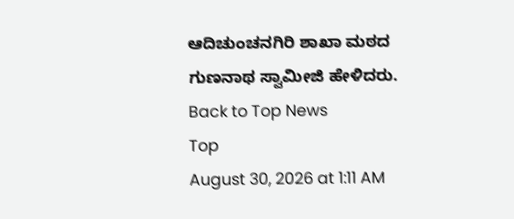ಆದಿಚುಂಚನಗಿರಿ ಶಾಖಾ ಮಠದ ಗುಣನಾಥ ಸ್ವಾಮೀಜಿ ಹೇಳಿದರು.
Back to Top News
Top
August 30, 2026 at 1:11 AM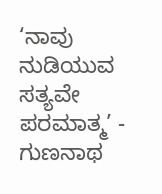‘ನಾವು ನುಡಿಯುವ ಸತ್ಯವೇ ಪರಮಾತ್ಮ’ - ಗುಣನಾಥ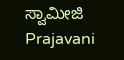ಸ್ವಾಮೀಜಿ
Prajavani